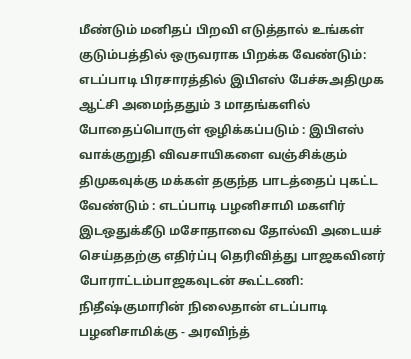மீண்டும் மனிதப் பிறவி எடுத்தால் உங்கள் குடும்பத்தில் ஒருவராக பிறக்க வேண்டும்: எடப்பாடி பிரசாரத்தில் இபிஎஸ் பேச்சுஅதிமுக ஆட்சி அமைந்ததும் 3 மாதங்களில் போதைப்பொருள் ஒழிக்கப்படும் : இபிஎஸ் வாக்குறுதி விவசாயிகளை வஞ்சிக்கும் திமுகவுக்கு மக்கள் தகுந்த பாடத்தைப் புகட்ட வேண்டும் : எடப்பாடி பழனிசாமி மகளிர் இடஒதுக்கீடு மசோதாவை தோல்வி அடையச் செய்ததற்கு எதிர்ப்பு தெரிவித்து பாஜகவினர் போராட்டம்பாஜகவுடன் கூட்டணி: நிதீஷ்குமாரின் நிலைதான் எடப்பாடி பழனிசாமிக்கு - அரவிந்த்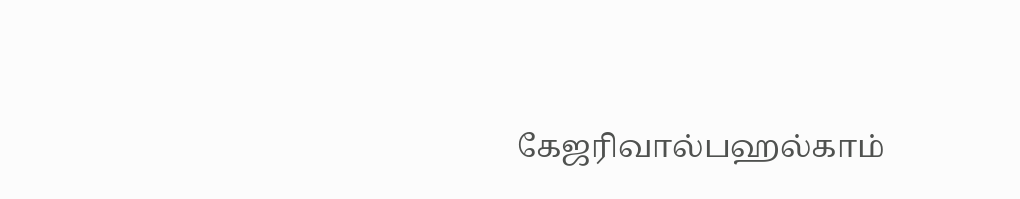கேஜரிவால்பஹல்காம்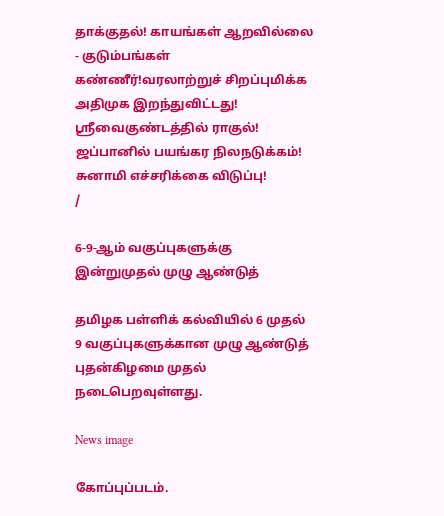தாக்குதல்! காயங்கள் ஆறவில்லை - குடும்பங்கள் கண்ணீர்!வரலாற்றுச் சிறப்புமிக்க அதிமுக இறந்துவிட்டது! ஸ்ரீவைகுண்டத்தில் ராகுல்! ஜப்பானில் பயங்கர நிலநடுக்கம்! சுனாமி எச்சரிக்கை விடுப்பு!
/

6-9-ஆம் வகுப்புகளுக்கு இன்றுமுதல் முழு ஆண்டுத்

தமிழக பள்ளிக் கல்வியில் 6 முதல் 9 வகுப்புகளுக்கான முழு ஆண்டுத் புதன்கிழமை முதல் நடைபெறவுள்ளது.

News image

கோப்புப்படம்.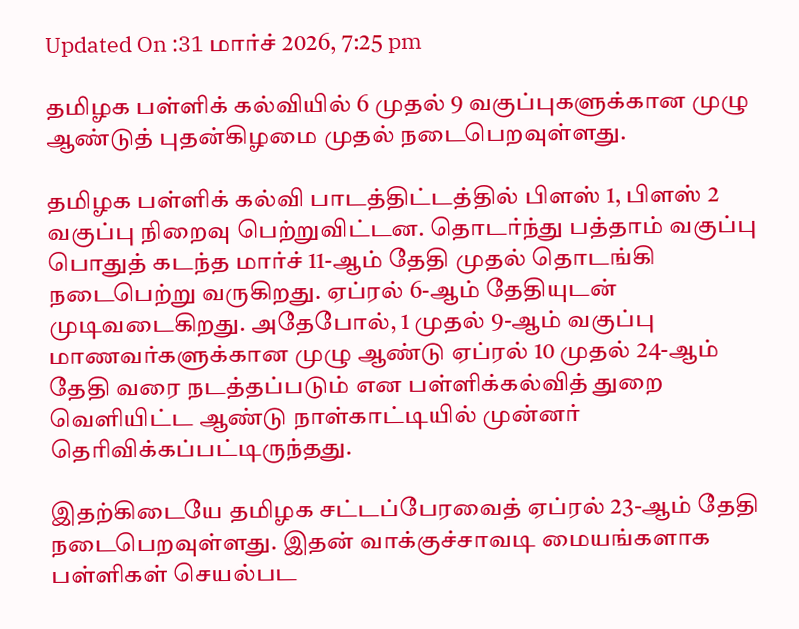Updated On :31 மார்ச் 2026, 7:25 pm

தமிழக பள்ளிக் கல்வியில் 6 முதல் 9 வகுப்புகளுக்கான முழு ஆண்டுத் புதன்கிழமை முதல் நடைபெறவுள்ளது.

தமிழக பள்ளிக் கல்வி பாடத்திட்டத்தில் பிளஸ் 1, பிளஸ் 2 வகுப்பு நிறைவு பெற்றுவிட்டன. தொடர்ந்து பத்தாம் வகுப்பு பொதுத் கடந்த மார்ச் 11-ஆம் தேதி முதல் தொடங்கி நடைபெற்று வருகிறது. ஏப்ரல் 6-ஆம் தேதியுடன் முடிவடைகிறது. அதேபோல், 1 முதல் 9-ஆம் வகுப்பு மாணவர்களுக்கான முழு ஆண்டு ஏப்ரல் 10 முதல் 24-ஆம் தேதி வரை நடத்தப்படும் என பள்ளிக்கல்வித் துறை வெளியிட்ட ஆண்டு நாள்காட்டியில் முன்னர் தெரிவிக்கப்பட்டிருந்தது.

இதற்கிடையே தமிழக சட்டப்பேரவைத் ஏப்ரல் 23-ஆம் தேதி நடைபெறவுள்ளது. இதன் வாக்குச்சாவடி மையங்களாக பள்ளிகள் செயல்பட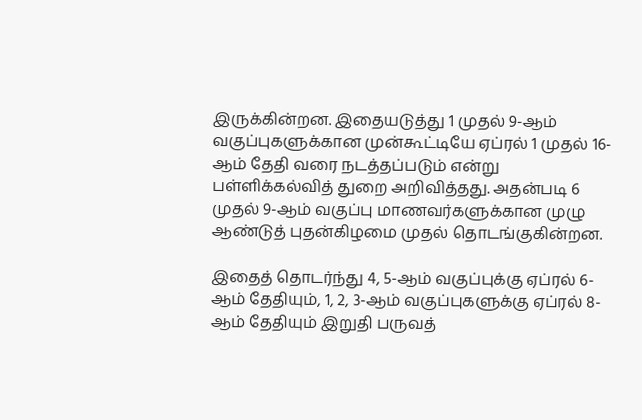இருக்கின்றன. இதையடுத்து 1 முதல் 9-ஆம் வகுப்புகளுக்கான முன்கூட்டியே ஏப்ரல் 1 முதல் 16-ஆம் தேதி வரை நடத்தப்படும் என்று பள்ளிக்கல்வித் துறை அறிவித்தது. அதன்படி 6 முதல் 9-ஆம் வகுப்பு மாணவர்களுக்கான முழு ஆண்டுத் புதன்கிழமை முதல் தொடங்குகின்றன.

இதைத் தொடர்ந்து 4, 5-ஆம் வகுப்புக்கு ஏப்ரல் 6-ஆம் தேதியும், 1, 2, 3-ஆம் வகுப்புகளுக்கு ஏப்ரல் 8-ஆம் தேதியும் இறுதி பருவத்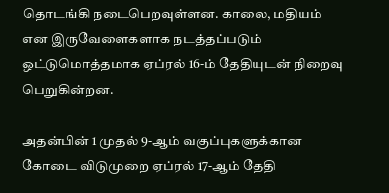தொடங்கி நடைபெறவுள்ளன. காலை, மதியம் என இருவேளைகளாக நடத்தப்படும் ஒட்டுமொத்தமாக ஏப்ரல் 16-ம் தேதியுடன் நிறைவு பெறுகின்றன.

அதன்பின் 1 முதல் 9-ஆம் வகுப்புகளுக்கான கோடை விடுமுறை ஏப்ரல் 17-ஆம் தேதி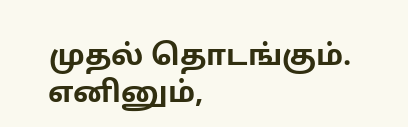முதல் தொடங்கும். எனினும்,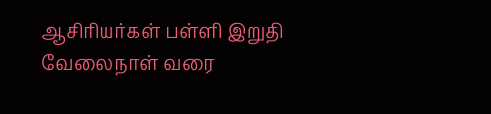ஆசிரியர்கள் பள்ளி இறுதி வேலைநாள் வரை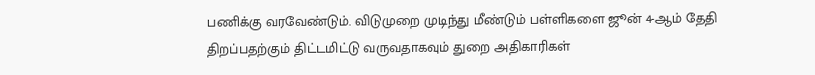பணிக்கு வரவேண்டும். விடுமுறை முடிந்து மீண்டும் பள்ளிகளை ஜூன் 4-ஆம் தேதி திறப்பதற்கும் திட்டமிட்டு வருவதாகவும் துறை அதிகாரிகள்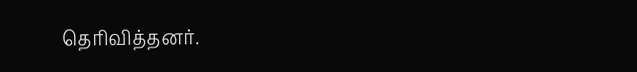தெரிவித்தனர்.